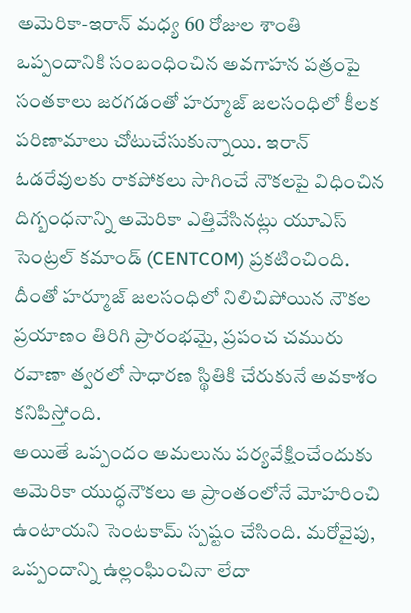అమెరికా-ఇరాన్ మధ్య 60 రోజుల శాంతి ఒప్పందానికి సంబంధించిన అవగాహన పత్రంపై సంతకాలు జరగడంతో హర్మూజ్ జలసంధిలో కీలక పరిణామాలు చోటుచేసుకున్నాయి. ఇరాన్ ఓడరేవులకు రాకపోకలు సాగించే నౌకలపై విధించిన దిగ్బంధనాన్ని అమెరికా ఎత్తివేసినట్లు యూఎస్ సెంట్రల్ కమాండ్ (CENTCOM) ప్రకటించింది. దీంతో హర్మూజ్ జలసంధిలో నిలిచిపోయిన నౌకల ప్రయాణం తిరిగి ప్రారంభమై, ప్రపంచ చమురు రవాణా త్వరలో సాధారణ స్థితికి చేరుకునే అవకాశం కనిపిస్తోంది.
అయితే ఒప్పందం అమలును పర్యవేక్షించేందుకు అమెరికా యుద్ధనౌకలు ఆ ప్రాంతంలోనే మోహరించి ఉంటాయని సెంటకామ్ స్పష్టం చేసింది. మరోవైపు, ఒప్పందాన్ని ఉల్లంఘించినా లేదా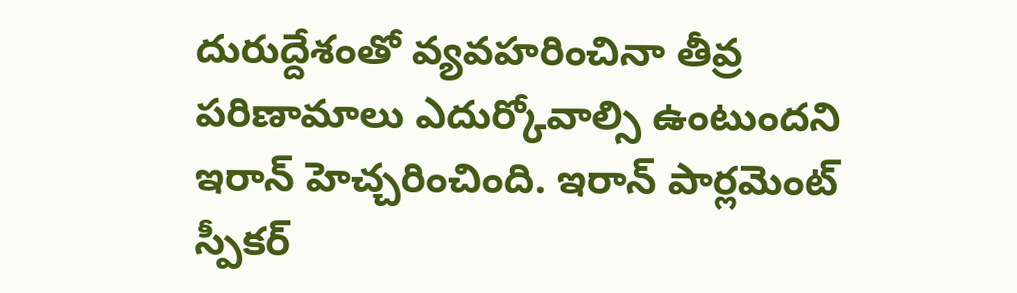దురుద్దేశంతో వ్యవహరించినా తీవ్ర పరిణామాలు ఎదుర్కోవాల్సి ఉంటుందని ఇరాన్ హెచ్చరించింది. ఇరాన్ పార్లమెంట్ స్పీకర్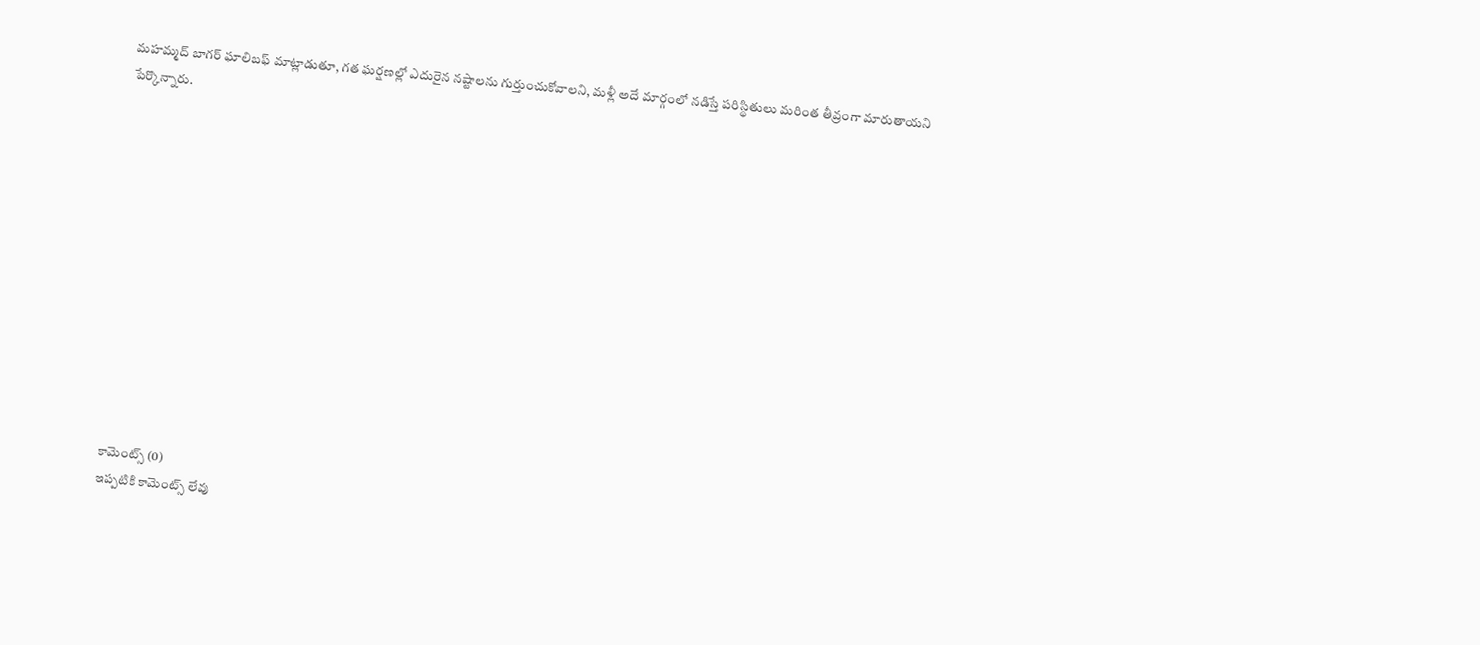మహమ్మద్ బాగర్ ఘాలిబఫ్ మాట్లాడుతూ, గత ఘర్షణల్లో ఎదురైన నష్టాలను గుర్తుంచుకోవాలని, మళ్లీ అదే మార్గంలో నడిస్తే పరిస్థితులు మరింత తీవ్రంగా మారుతాయని పేర్కొన్నారు.













కామెంట్స్ (0)
ఇప్పటికి కామెంట్స్ లేవు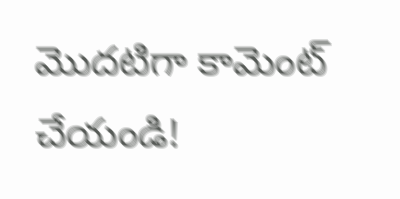మొదటిగా కామెంట్ చేయండి!